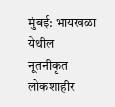मुंबई: भायखळा येथील नूतनीकृत लोकशाहीर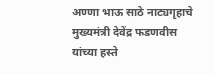अण्णा भाऊ साठे नाट्यगृहाचे मुख्यमंत्री देवेंद्र फडणवीस यांच्या हस्ते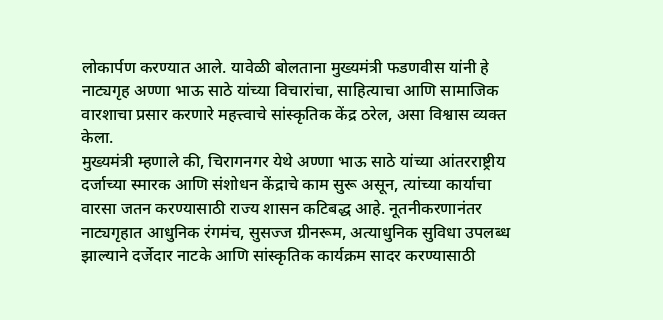लोकार्पण करण्यात आले. यावेळी बोलताना मुख्यमंत्री फडणवीस यांनी हे नाट्यगृह अण्णा भाऊ साठे यांच्या विचारांचा, साहित्याचा आणि सामाजिक वारशाचा प्रसार करणारे महत्त्वाचे सांस्कृतिक केंद्र ठरेल, असा विश्वास व्यक्त केला.
मुख्यमंत्री म्हणाले की, चिरागनगर येथे अण्णा भाऊ साठे यांच्या आंतरराष्ट्रीय दर्जाच्या स्मारक आणि संशोधन केंद्राचे काम सुरू असून, त्यांच्या कार्याचा वारसा जतन करण्यासाठी राज्य शासन कटिबद्ध आहे. नूतनीकरणानंतर नाट्यगृहात आधुनिक रंगमंच, सुसज्ज ग्रीनरूम, अत्याधुनिक सुविधा उपलब्ध झाल्याने दर्जेदार नाटके आणि सांस्कृतिक कार्यक्रम सादर करण्यासाठी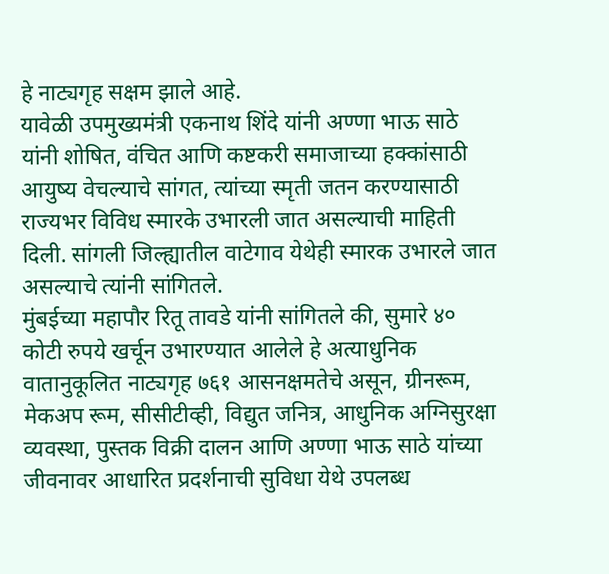हे नाट्यगृह सक्षम झाले आहे.
यावेळी उपमुख्यमंत्री एकनाथ शिंदे यांनी अण्णा भाऊ साठे यांनी शोषित, वंचित आणि कष्टकरी समाजाच्या हक्कांसाठी आयुष्य वेचल्याचे सांगत, त्यांच्या स्मृती जतन करण्यासाठी राज्यभर विविध स्मारके उभारली जात असल्याची माहिती दिली. सांगली जिल्ह्यातील वाटेगाव येथेही स्मारक उभारले जात असल्याचे त्यांनी सांगितले.
मुंबईच्या महापौर रितू तावडे यांनी सांगितले की, सुमारे ४० कोटी रुपये खर्चून उभारण्यात आलेले हे अत्याधुनिक वातानुकूलित नाट्यगृह ७६१ आसनक्षमतेचे असून, ग्रीनरूम, मेकअप रूम, सीसीटीव्ही, विद्युत जनित्र, आधुनिक अग्निसुरक्षा व्यवस्था, पुस्तक विक्री दालन आणि अण्णा भाऊ साठे यांच्या जीवनावर आधारित प्रदर्शनाची सुविधा येथे उपलब्ध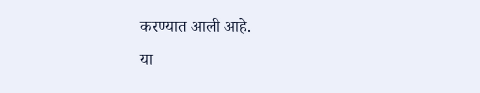करण्यात आली आहे.
या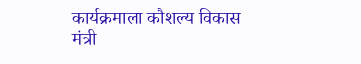कार्यक्रमाला कौशल्य विकास मंत्री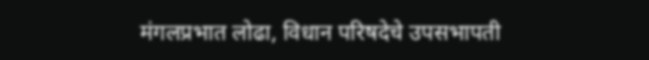मंगलप्रभात लोढा, विधान परिषदेचे उपसभापती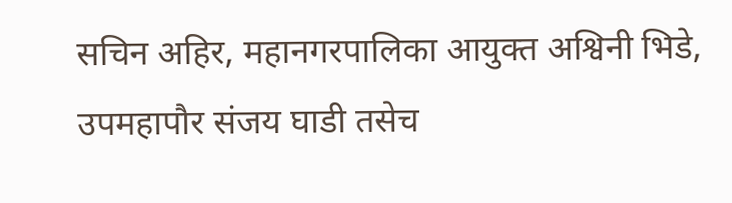सचिन अहिर, महानगरपालिका आयुक्त अश्विनी भिडे, उपमहापौर संजय घाडी तसेच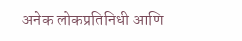अनेक लोकप्रतिनिधी आणि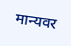मान्यवर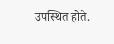उपस्थित होते.